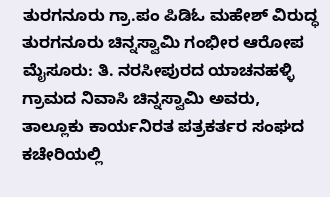ತುರಗನೂರು ಗ್ರಾ.ಪಂ ಪಿಡಿಓ ಮಹೇಶ್ ವಿರುದ್ಧ ತುರಗನೂರು ಚಿನ್ನಸ್ವಾಮಿ ಗಂಭೀರ ಆರೋಪ
ಮೈಸೂರು: ತಿ. ನರಸೀಪುರದ ಯಾಚನಹಳ್ಳಿ ಗ್ರಾಮದ ನಿವಾಸಿ ಚಿನ್ನಸ್ವಾಮಿ ಅವರು, ತಾಲ್ಲೂಕು ಕಾರ್ಯನಿರತ ಪತ್ರಕರ್ತರ ಸಂಘದ ಕಚೇರಿಯಲ್ಲಿ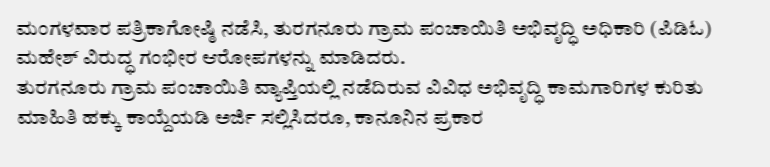ಮಂಗಳವಾರ ಪತ್ರಿಕಾಗೋಷ್ಠಿ ನಡೆಸಿ, ತುರಗನೂರು ಗ್ರಾಮ ಪಂಚಾಯಿತಿ ಅಭಿವೃದ್ಧಿ ಅಧಿಕಾರಿ (ಪಿಡಿಓ) ಮಹೇಶ್ ವಿರುದ್ಧ ಗಂಭೀರ ಆರೋಪಗಳನ್ನು ಮಾಡಿದರು.
ತುರಗನೂರು ಗ್ರಾಮ ಪಂಚಾಯಿತಿ ವ್ಯಾಪ್ತಿಯಲ್ಲಿ ನಡೆದಿರುವ ವಿವಿಧ ಅಭಿವೃದ್ಧಿ ಕಾಮಗಾರಿಗಳ ಕುರಿತು ಮಾಹಿತಿ ಹಕ್ಕು ಕಾಯ್ದೆಯಡಿ ಅರ್ಜಿ ಸಲ್ಲಿಸಿದರೂ, ಕಾನೂನಿನ ಪ್ರಕಾರ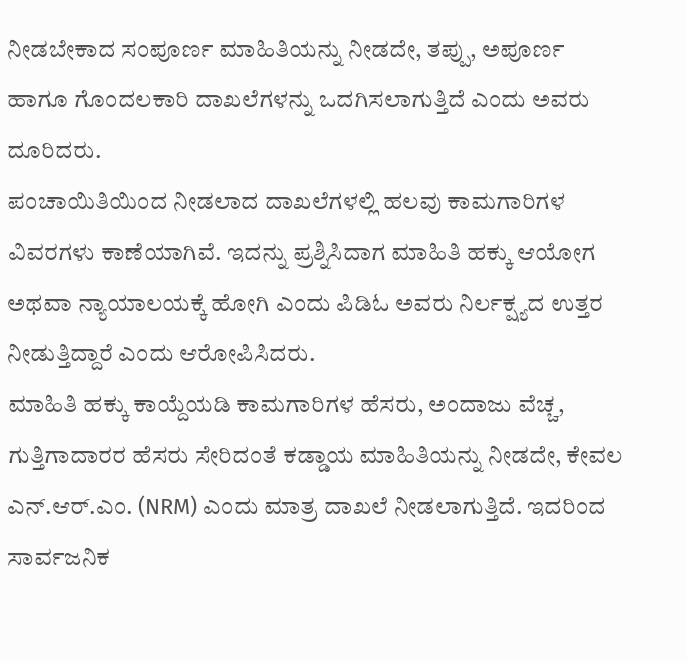ನೀಡಬೇಕಾದ ಸಂಪೂರ್ಣ ಮಾಹಿತಿಯನ್ನು ನೀಡದೇ, ತಪ್ಪು, ಅಪೂರ್ಣ ಹಾಗೂ ಗೊಂದಲಕಾರಿ ದಾಖಲೆಗಳನ್ನು ಒದಗಿಸಲಾಗುತ್ತಿದೆ ಎಂದು ಅವರು ದೂರಿದರು.
ಪಂಚಾಯಿತಿಯಿಂದ ನೀಡಲಾದ ದಾಖಲೆಗಳಲ್ಲಿ ಹಲವು ಕಾಮಗಾರಿಗಳ ವಿವರಗಳು ಕಾಣೆಯಾಗಿವೆ. ಇದನ್ನು ಪ್ರಶ್ನಿಸಿದಾಗ ಮಾಹಿತಿ ಹಕ್ಕು ಆಯೋಗ ಅಥವಾ ನ್ಯಾಯಾಲಯಕ್ಕೆ ಹೋಗಿ ಎಂದು ಪಿಡಿಓ ಅವರು ನಿರ್ಲಕ್ಷ್ಯದ ಉತ್ತರ ನೀಡುತ್ತಿದ್ದಾರೆ ಎಂದು ಆರೋಪಿಸಿದರು.
ಮಾಹಿತಿ ಹಕ್ಕು ಕಾಯ್ದೆಯಡಿ ಕಾಮಗಾರಿಗಳ ಹೆಸರು, ಅಂದಾಜು ವೆಚ್ಚ, ಗುತ್ತಿಗಾದಾರರ ಹೆಸರು ಸೇರಿದಂತೆ ಕಡ್ಡಾಯ ಮಾಹಿತಿಯನ್ನು ನೀಡದೇ, ಕೇವಲ ಎನ್.ಆರ್.ಎಂ. (NRM) ಎಂದು ಮಾತ್ರ ದಾಖಲೆ ನೀಡಲಾಗುತ್ತಿದೆ. ಇದರಿಂದ ಸಾರ್ವಜನಿಕ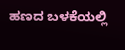ಹಣದ ಬಳಕೆಯಲ್ಲಿ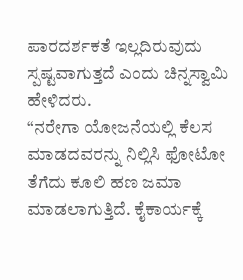ಪಾರದರ್ಶಕತೆ ಇಲ್ಲದಿರುವುದು ಸ್ಪಷ್ಟವಾಗುತ್ತದೆ ಎಂದು ಚಿನ್ನಸ್ವಾಮಿ ಹೇಳಿದರು.
“ನರೇಗಾ ಯೋಜನೆಯಲ್ಲಿ ಕೆಲಸ ಮಾಡದವರನ್ನು ನಿಲ್ಲಿಸಿ ಫೋಟೋ ತೆಗೆದು ಕೂಲಿ ಹಣ ಜಮಾ ಮಾಡಲಾಗುತ್ತಿದೆ. ಕೈಕಾರ್ಯಕ್ಕೆ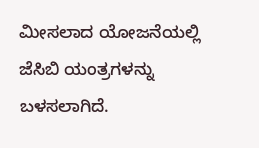ಮೀಸಲಾದ ಯೋಜನೆಯಲ್ಲಿ ಜೆಸಿಬಿ ಯಂತ್ರಗಳನ್ನು ಬಳಸಲಾಗಿದೆ.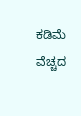ಕಡಿಮೆ ವೆಚ್ಚದ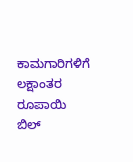ಕಾಮಗಾರಿಗಳಿಗೆ ಲಕ್ಷಾಂತರ ರೂಪಾಯಿ ಬಿಲ್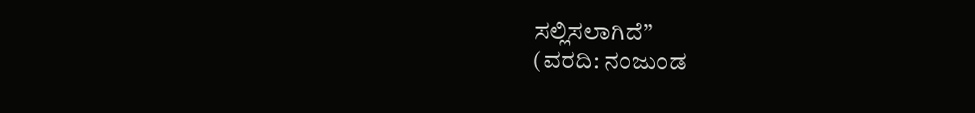ಸಲ್ಲಿಸಲಾಗಿದೆ”
(ವರದಿ: ನಂಜುಂಡ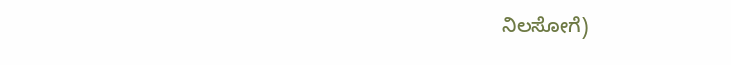ನಿಲಸೋಗೆ)